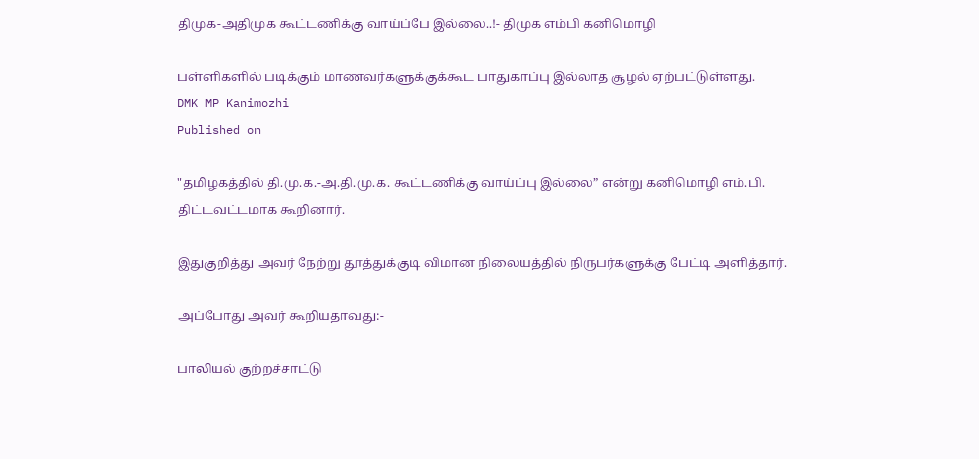திமுக-அதிமுக கூட்டணிக்கு வாய்ப்பே இல்லை..!- திமுக எம்பி கனிமொழி

பள்ளிகளில் படிக்கும் மாணவர்களுக்குக்கூட பாதுகாப்பு இல்லாத சூழல் ஏற்பட்டுள்ளது.
DMK MP Kanimozhi
Published on

"தமிழகத்தில் தி.மு.க.-அ.தி.மு.க. கூட்டணிக்கு வாய்ப்பு இல்லை” என்று கனிமொழி எம்.பி. திட்டவட்டமாக கூறினார்.

இதுகுறித்து அவர் நேற்று தூத்துக்குடி விமான நிலையத்தில் நிருபர்களுக்கு பேட்டி அளித்தார்.

அப்போது அவர் கூறியதாவது:-

பாலியல் குற்றச்சாட்டு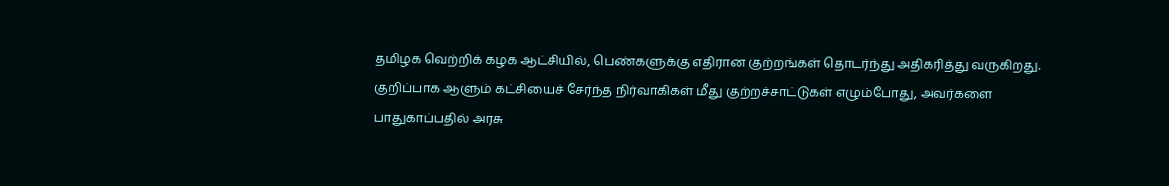தமிழக வெற்றிக் கழக ஆட்சியில், பெண்களுக்கு எதிரான குற்றங்கள் தொடர்ந்து அதிகரித்து வருகிறது. குறிப்பாக ஆளும் கட்சியைச் சேர்ந்த நிர்வாகிகள் மீது குற்றச்சாட்டுகள் எழும்போது, அவர்களை பாதுகாப்பதில் அரசு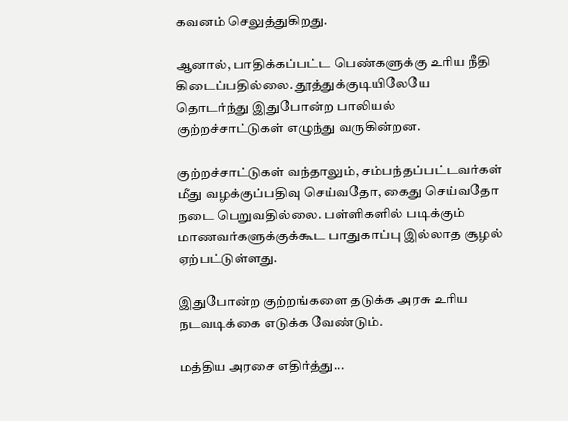கவனம் செலுத்துகிறது.

ஆனால், பாதிக்கப்பட்ட பெண்களுக்கு உரிய நீதி கிடைப்பதில்லை. தூத்துக்குடியிலேயே தொடர்ந்து இதுபோன்ற பாலியல் குற்றச்சாட்டுகள் எழுந்து வருகின்றன.

குற்றச்சாட்டுகள் வந்தாலும், சம்பந்தப்பட்டவர்கள் மீது வழக்குப்பதிவு செய்வதோ, கைது செய்வதோ நடை பெறுவதில்லை. பள்ளிகளில் படிக்கும் மாணவர்களுக்குக்கூட பாதுகாப்பு இல்லாத சூழல் ஏற்பட்டுள்ளது.

இதுபோன்ற குற்றங்களை தடுக்க அரசு உரிய நடவடிக்கை எடுக்க வேண்டும்.

மத்திய அரசை எதிர்த்து...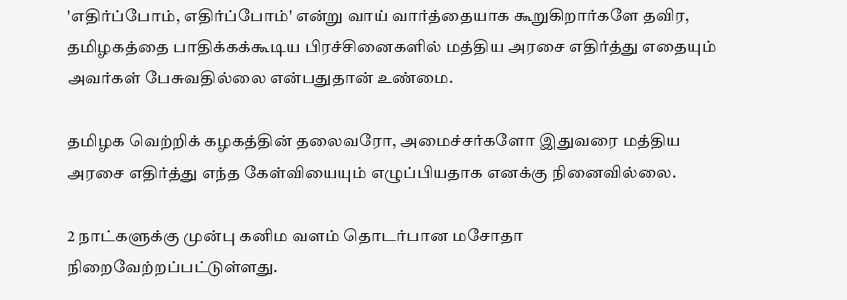'எதிர்ப்போம், எதிர்ப்போம்' என்று வாய் வார்த்தையாக கூறுகிறார்களே தவிர, தமிழகத்தை பாதிக்கக்கூடிய பிரச்சினைகளில் மத்திய அரசை எதிர்த்து எதையும் அவர்கள் பேசுவதில்லை என்பதுதான் உண்மை.

தமிழக வெற்றிக் கழகத்தின் தலைவரோ, அமைச்சர்களோ இதுவரை மத்திய அரசை எதிர்த்து எந்த கேள்வியையும் எழுப்பியதாக எனக்கு நினைவில்லை.

2 நாட்களுக்கு முன்பு கனிம வளம் தொடர்பான மசோதா நிறைவேற்றப்பட்டுள்ளது.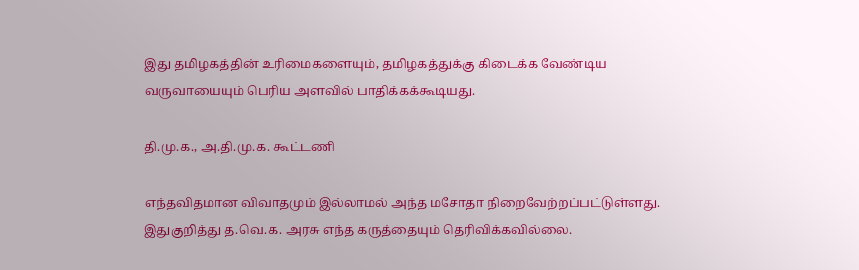இது தமிழகத்தின் உரிமைகளையும், தமிழகத்துக்கு கிடைக்க வேண்டிய வருவாயையும் பெரிய அளவில் பாதிக்கக்கூடியது.

தி.மு.க., அ.தி.மு.க. கூட்டணி

எந்தவிதமான விவாதமும் இல்லாமல் அந்த மசோதா நிறைவேற்றப்பட்டுள்ளது. இதுகுறித்து த.வெ.க. அரசு எந்த கருத்தையும் தெரிவிக்கவில்லை.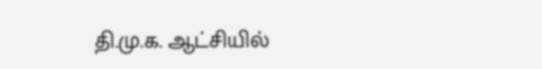தி.மு.க. ஆட்சியில்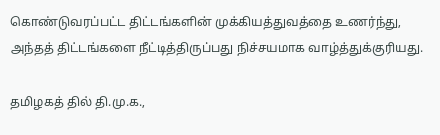கொண்டுவரப்பட்ட திட்டங்களின் முக்கியத்துவத்தை உணர்ந்து, அந்தத் திட்டங்களை நீட்டித்திருப்பது நிச்சயமாக வாழ்த்துக்குரியது.

தமிழகத் தில் தி.மு.க.,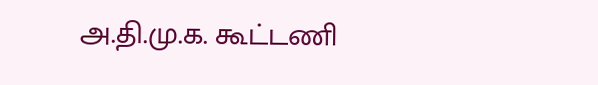அ.தி.மு.க. கூட்டணி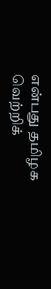என்பது தமிழக வெற்றிக்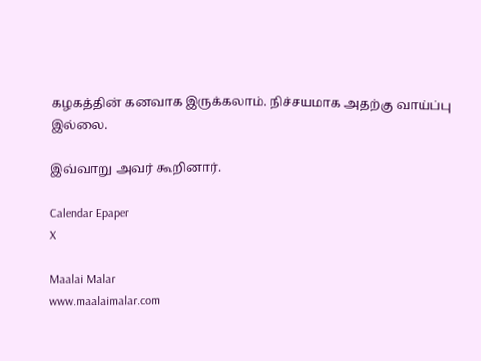கழகத்தின் கனவாக இருக்கலாம். நிச்சயமாக அதற்கு வாய்ப்பு இல்லை.

இவ்வாறு அவர் கூறினார்.

Calendar Epaper
X

Maalai Malar
www.maalaimalar.com